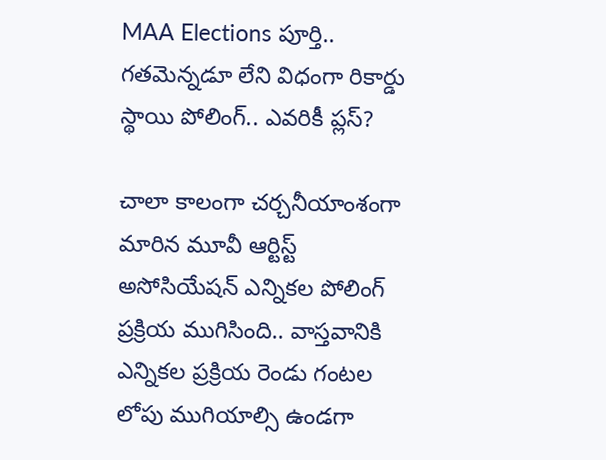MAA Elections పూర్తి.. గతమెన్నడూ లేని విధంగా రికార్డు స్థాయి పోలింగ్.. ఎవరికీ ప్లస్?

చాలా కాలంగా చర్చనీయాంశంగా మారిన మూవీ ఆర్టిస్ట్ అసోసియేషన్ ఎన్నికల పోలింగ్ ప్రక్రియ ముగిసింది.. వాస్తవానికి ఎన్నికల ప్రక్రియ రెండు గంటల లోపు ముగియాల్సి ఉండగా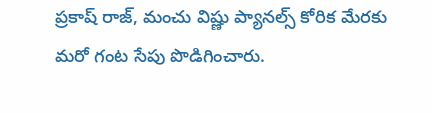ప్రకాష్ రాజ్, మంచు విష్ణు ప్యానల్స్ కోరిక మేరకు మరో గంట సేపు పొడిగించారు.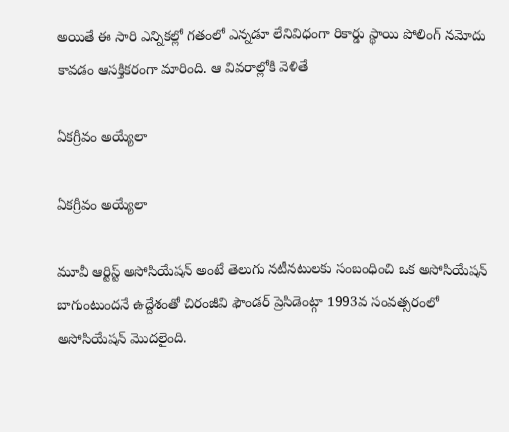అయితే ఈ సారి ఎన్నికల్లో గతంలో ఎన్నడూ లేనివిధంగా రికార్డు స్థాయి పోలింగ్ నమోదు కావడం ఆసక్తికరంగా మారింది. ఆ వివరాల్లోకి వెళితే

ఏకగ్రీవం అయ్యేలా

ఏకగ్రీవం అయ్యేలా

మూవీ ఆర్టిస్ట్ అసోసియేషన్ అంటే తెలుగు నటీనటులకు సంబంధించి ఒక అసోసియేషన్ బాగుంటుందనే ఉద్దేశంతో చిరంజీవి ఫౌండర్ ప్రెసిడెంట్గా 1993వ సంవత్సరంలో అసోసియేషన్ మొదలైంది.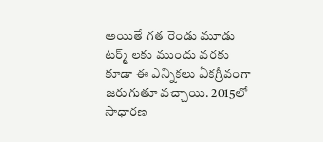అయితే గత రెండు మూడు టర్మ్ లకు ముందు వరకు కూడా ఈ ఎన్నికలు ఏకగ్రీవంగా జరుగుతూ వచ్చాయి. 2015లో సాధారణ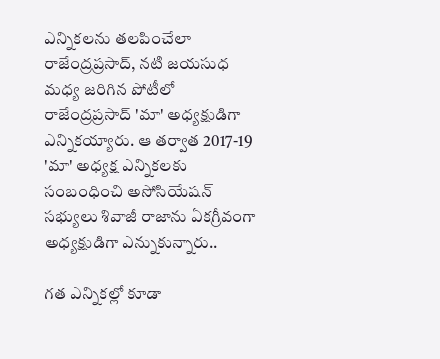ఎన్నికలను తలపించేలా రాజేంద్రప్రసాద్, నటి జయసుధ మధ్య జరిగిన పోటీలో రాజేంద్రప్రసాద్ 'మా' అధ్యక్షుడిగా ఎన్నికయ్యారు. ఆ తర్వాత 2017-19 'మా' అధ్యక్ష ఎన్నికలకు సంబంధించి అసోసియేషన్ సభ్యులు శివాజీ రాజాను ఏకగ్రీవంగా అధ్యక్షుడిగా ఎన్నుకున్నారు..

గత ఎన్నికల్లో కూడా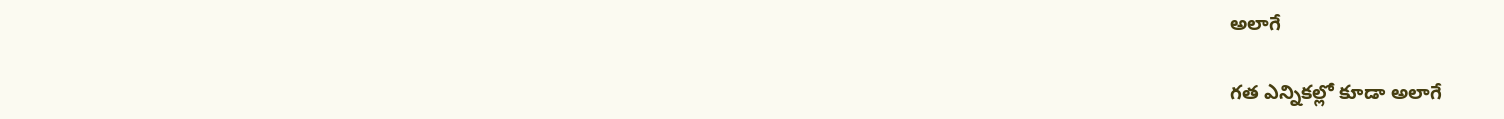అలాగే

గత ఎన్నికల్లో కూడా అలాగే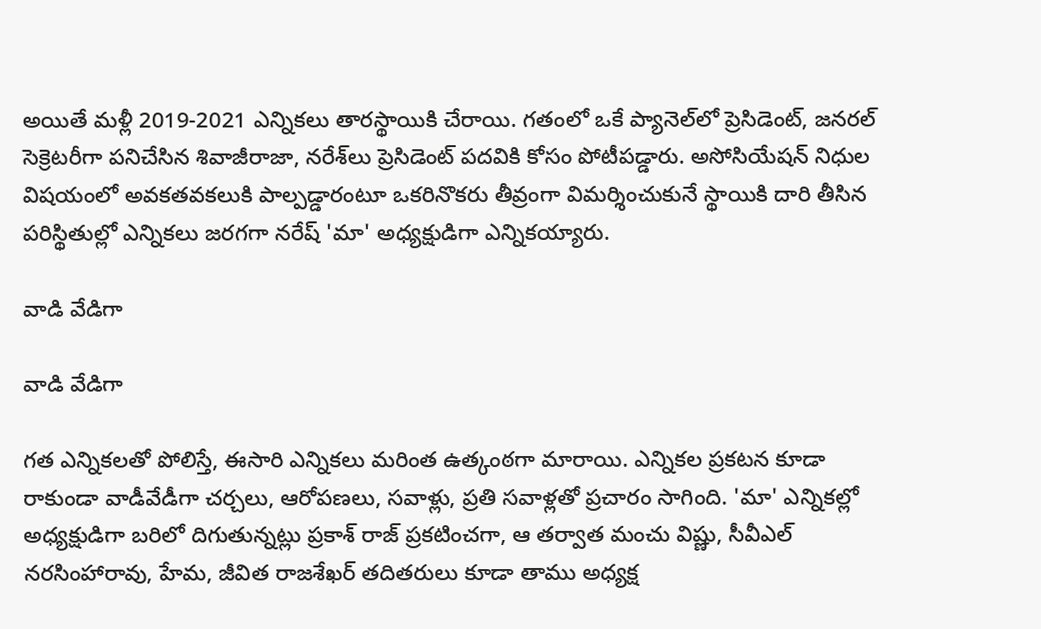అయితే మళ్లీ 2019-2021 ఎన్నికలు తారస్థాయికి చేరాయి. గతంలో ఒకే ప్యానెల్‌లో ప్రెసిడెంట్, జనరల్ సెక్రెటరీగా పనిచేసిన శివాజీరాజా, నరేశ్‌లు ప్రెసిడెంట్ పదవికి కోసం పోటీపడ్డారు. అసోసియేషన్ నిధుల విషయంలో అవకతవకలుకి పాల్పడ్డారంటూ ఒకరినొకరు తీవ్రంగా విమర్శించుకునే స్థాయికి దారి తీసిన పరిస్థితుల్లో ఎన్నికలు జరగగా నరేష్ 'మా' అధ్యక్షుడిగా ఎన్నికయ్యారు.

వాడి వేడిగా

వాడి వేడిగా

గత ఎన్నికలతో పోలిస్తే, ఈసారి ఎన్నికలు మరింత ఉత్కంఠగా మారాయి. ఎన్నికల ప్రకటన కూడా రాకుండా వాడీవేడీగా చర్చలు, ఆరోపణలు, సవాళ్లు, ప్రతి సవాళ్లతో ప్రచారం సాగింది. 'మా' ఎన్నికల్లో అధ్యక్షుడిగా బరిలో దిగుతున్నట్లు ప్రకాశ్‌ రాజ్‌ ప్రకటించగా, ఆ తర్వాత మంచు విష్ణు, సీవీఎల్‌ నరసింహారావు, హేమ, జీవిత రాజశేఖర్ తదితరులు కూడా తాము అధ్యక్ష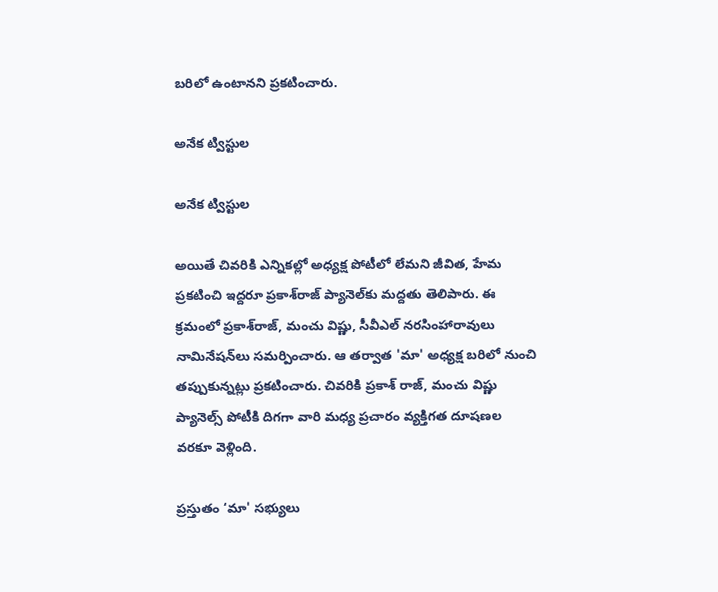బరిలో ఉంటానని ప్రకటించారు.

అనేక ట్విస్టుల

అనేక ట్విస్టుల

అయితే చివరికి ఎన్నికల్లో అధ్యక్ష పోటీలో లేమని జీవిత, హేమ ప్రకటించి ఇద్దరూ ప్రకాశ్‌రాజ్‌ ప్యానెల్‌కు మద్దతు తెలిపారు. ఈ క్రమంలో ప్రకాశ్‌రాజ్‌, మంచు విష్ణు, సీవీఎల్‌ నరసింహారావులు నామినేషన్‌లు సమర్పించారు. ఆ తర్వాత 'మా' అధ్యక్ష బరిలో నుంచి తప్పుకున్నట్లు ప్రకటించారు. చివరికి ప్రకాశ్‌ రాజ్‌, మంచు విష్ణు ప్యానెల్స్‌ పోటీకి దిగగా వారి మధ్య ప్రచారం వ్యక్తిగత దూషణల వరకూ వెళ్లింది.

ప్రస్తుతం ‘మా' సభ్యులు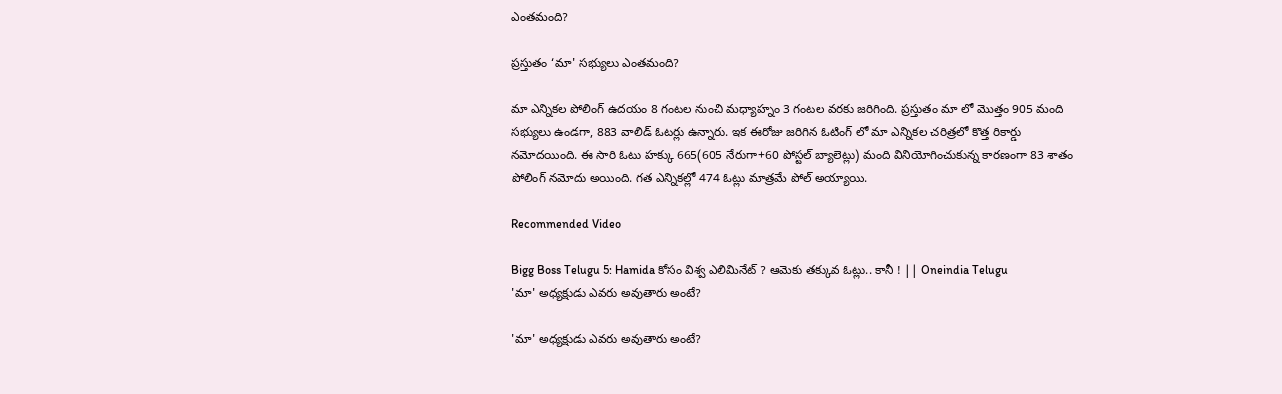ఎంతమంది?

ప్రస్తుతం ‘మా' సభ్యులు ఎంతమంది?

మా ఎన్నికల పోలింగ్ ఉదయం 8 గంటల నుంచి మధ్యాహ్నం 3 గంటల వరకు జరిగింది. ప్రస్తుతం మా లో మొత్తం 905 మంది సభ్యులు ఉండగా, 883 వాలిడ్ ఓటర్లు ఉన్నారు. ఇక ఈరోజు జరిగిన ఓటింగ్ లో మా ఎన్నికల చరిత్రలో కొత్త రికార్డు నమోదయింది. ఈ సారి ఓటు హక్కు 665(605 నేరుగా+60 పోస్టల్ బ్యాలెట్లు) మంది వినియోగించుకున్న కారణంగా 83 శాతం పోలింగ్‌ నమోదు అయింది. గత ఎన్నికల్లో 474 ఓట్లు మాత్రమే పోల్ అయ్యాయి.

Recommended Video

Bigg Boss Telugu 5: Hamida కోసం విశ్వ ఎలిమినేట్ ? ఆమెకు తక్కువ ఓట్లు.. కానీ ! || Oneindia Telugu
'మా' అధ్యక్షుడు ఎవరు అవుతారు అంటే?

'మా' అధ్యక్షుడు ఎవరు అవుతారు అంటే?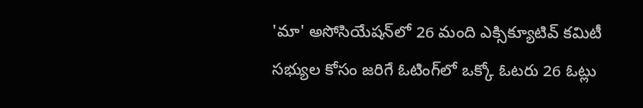'మా' అసోసియేషన్‌లో 26 మంది ఎక్సిక్యూటివ్ కమిటీ సభ్యుల కోసం జరిగే ఓటింగ్‌లో ఒక్కో ఓటరు 26 ఓట్లు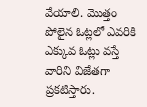వేయాలి. మొత్తం పోలైన ఓట్లలో ఎవరికి ఎక్కువ ఓట్లు వస్తే వారిని విజేతగా ప్రకటిస్తారు.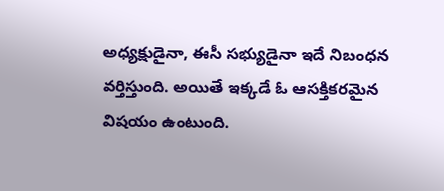అధ్యక్షుడైనా, ఈసీ సభ్యుడైనా ఇదే నిబంధన వర్తిస్తుంది. అయితే ఇక్కడే ఓ ఆసక్తికరమైన విషయం ఉంటుంది.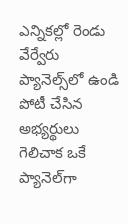ఎన్నికల్లో రెండు వేర్వేరు ప్యానెల్స్‌లో ఉండి పోటీ చేసిన అభ్యర్థులు గెలిచాక ఒకే ప్యానెల్‌గా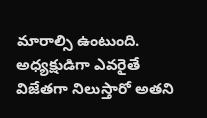మారాల్సి ఉంటుంది. అధ్యక్షుడిగా ఎవరైతే విజేతగా నిలుస్తారో అతని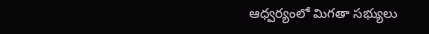ఆధ్వర్యంలో మిగతా సభ్యులు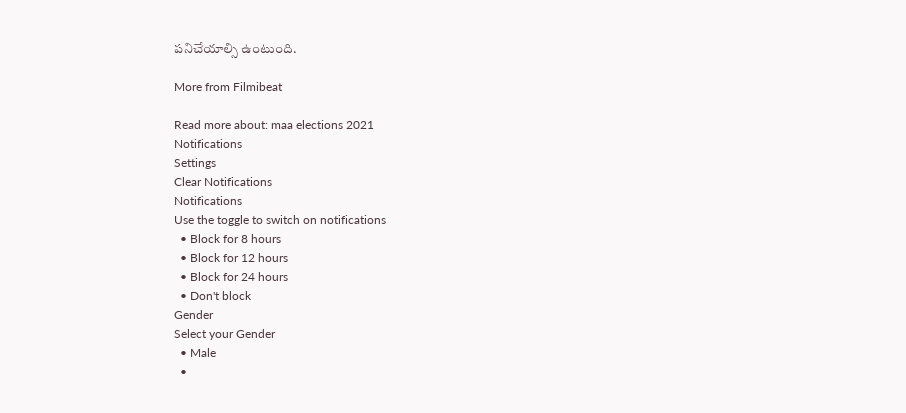పనిచేయాల్సి ఉంటుంది.

More from Filmibeat

Read more about: maa elections 2021
Notifications
Settings
Clear Notifications
Notifications
Use the toggle to switch on notifications
  • Block for 8 hours
  • Block for 12 hours
  • Block for 24 hours
  • Don't block
Gender
Select your Gender
  • Male
  •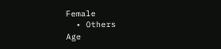Female
  • Others
Age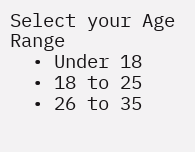Select your Age Range
  • Under 18
  • 18 to 25
  • 26 to 35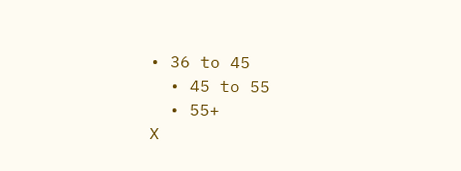• 36 to 45
  • 45 to 55
  • 55+
X